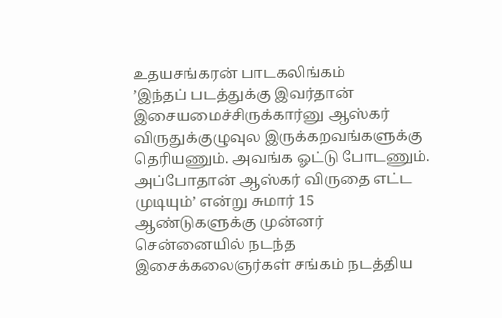உதயசங்கரன் பாடகலிங்கம்
’இந்தப் படத்துக்கு இவர்தான் இசையமைச்சிருக்கார்னு ஆஸ்கர் விருதுக்குழுவுல இருக்கறவங்களுக்கு தெரியணும். அவங்க ஓட்டு போடணும். அப்போதான் ஆஸ்கர் விருதை எட்ட முடியும்’ என்று சுமார் 15 ஆண்டுகளுக்கு முன்னர் சென்னையில் நடந்த இசைக்கலைஞர்கள் சங்கம் நடத்திய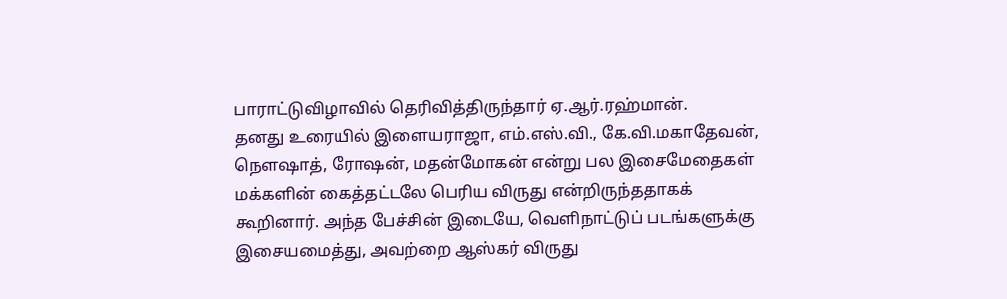பாராட்டுவிழாவில் தெரிவித்திருந்தார் ஏ.ஆர்.ரஹ்மான்.
தனது உரையில் இளையராஜா, எம்.எஸ்.வி., கே.வி.மகாதேவன், நௌஷாத், ரோஷன், மதன்மோகன் என்று பல இசைமேதைகள் மக்களின் கைத்தட்டலே பெரிய விருது என்றிருந்ததாகக் கூறினார். அந்த பேச்சின் இடையே, வெளிநாட்டுப் படங்களுக்கு இசையமைத்து, அவற்றை ஆஸ்கர் விருது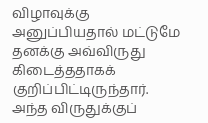விழாவுக்கு அனுப்பியதால் மட்டுமே தனக்கு அவ்விருது கிடைத்ததாகக் குறிப்பிட்டிருந்தார்.
அந்த விருதுக்குப்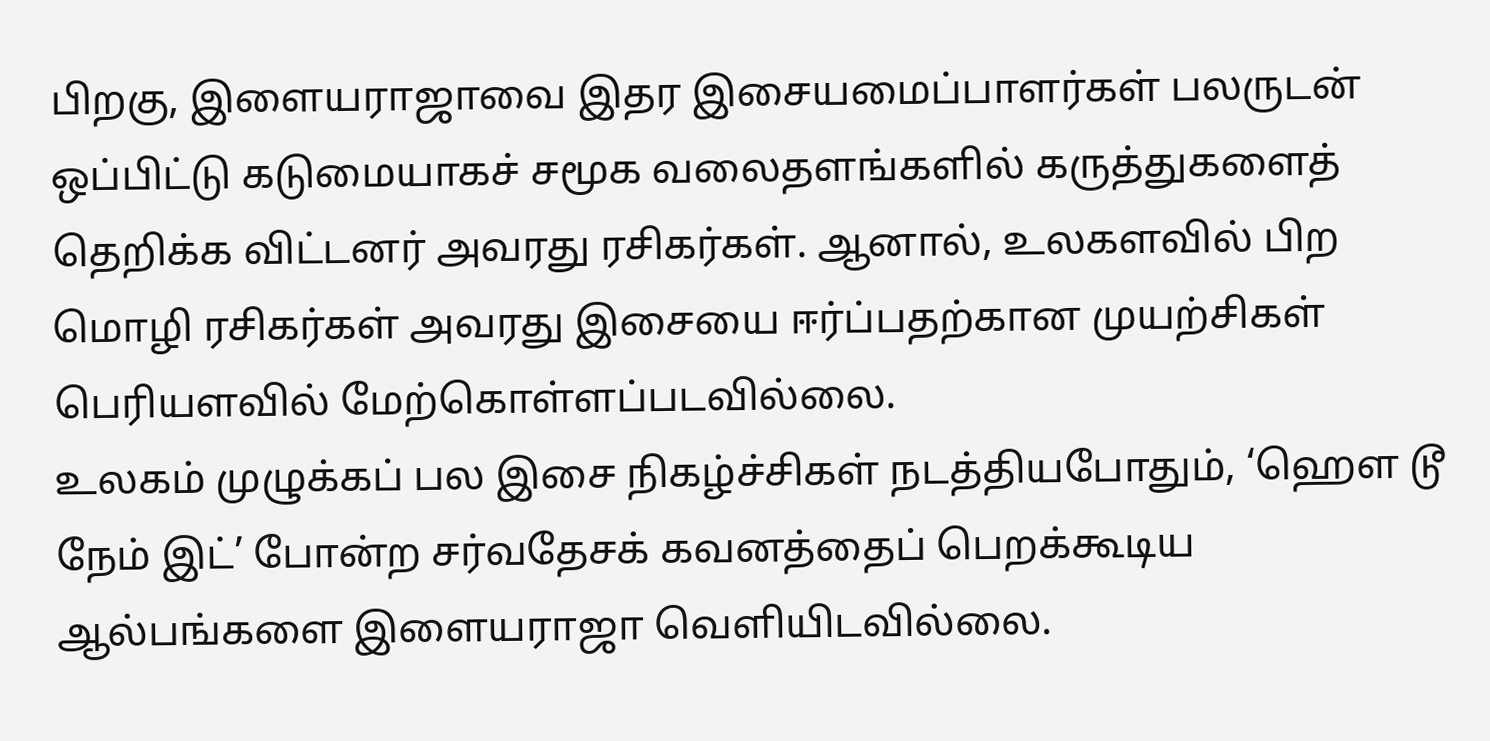பிறகு, இளையராஜாவை இதர இசையமைப்பாளர்கள் பலருடன் ஒப்பிட்டு கடுமையாகச் சமூக வலைதளங்களில் கருத்துகளைத் தெறிக்க விட்டனர் அவரது ரசிகர்கள். ஆனால், உலகளவில் பிற மொழி ரசிகர்கள் அவரது இசையை ஈர்ப்பதற்கான முயற்சிகள் பெரியளவில் மேற்கொள்ளப்படவில்லை.
உலகம் முழுக்கப் பல இசை நிகழ்ச்சிகள் நடத்தியபோதும், ‘ஹௌ டூ நேம் இட்’ போன்ற சர்வதேசக் கவனத்தைப் பெறக்கூடிய ஆல்பங்களை இளையராஜா வெளியிடவில்லை.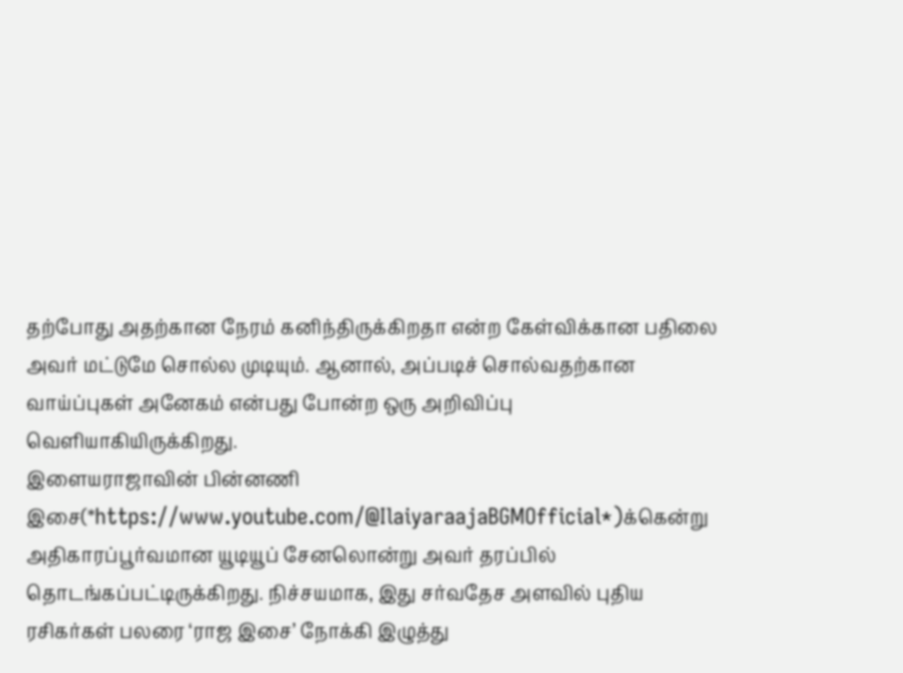தற்போது அதற்கான நேரம் கனிந்திருக்கிறதா என்ற கேள்விக்கான பதிலை அவர் மட்டுமே சொல்ல முடியும். ஆனால், அப்படிச் சொல்வதற்கான வாய்ப்புகள் அனேகம் என்பது போன்ற ஒரு அறிவிப்பு வெளியாகியிருக்கிறது.
இளையராஜாவின் பின்னணி இசை(*https://www.youtube.com/@IlaiyaraajaBGMOfficial*)க்கென்று அதிகாரப்பூர்வமான யூடியூப் சேனலொன்று அவர் தரப்பில் தொடங்கப்பட்டிருக்கிறது. நிச்சயமாக, இது சர்வதேச அளவில் புதிய ரசிகர்கள் பலரை ‘ராஜ இசை’ நோக்கி இழுத்து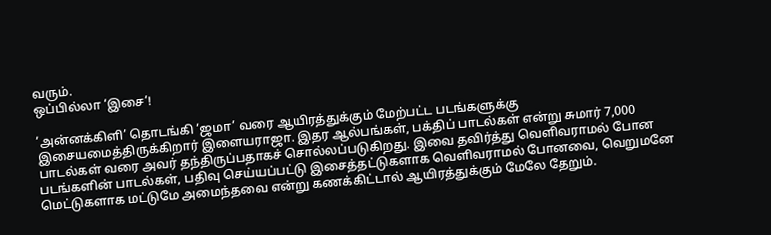வரும்.
ஒப்பில்லா ‘இசை’!

‘அன்னக்கிளி’ தொடங்கி ‘ஜமா’ வரை ஆயிரத்துக்கும் மேற்பட்ட படங்களுக்கு இசையமைத்திருக்கிறார் இளையராஜா. இதர ஆல்பங்கள், பக்திப் பாடல்கள் என்று சுமார் 7,000 பாடல்கள் வரை அவர் தந்திருப்பதாகச் சொல்லப்படுகிறது. இவை தவிர்த்து வெளிவராமல் போன படங்களின் பாடல்கள், பதிவு செய்யப்பட்டு இசைத்தட்டுகளாக வெளிவராமல் போனவை, வெறுமனே மெட்டுகளாக மட்டுமே அமைந்தவை என்று கணக்கிட்டால் ஆயிரத்துக்கும் மேலே தேறும்.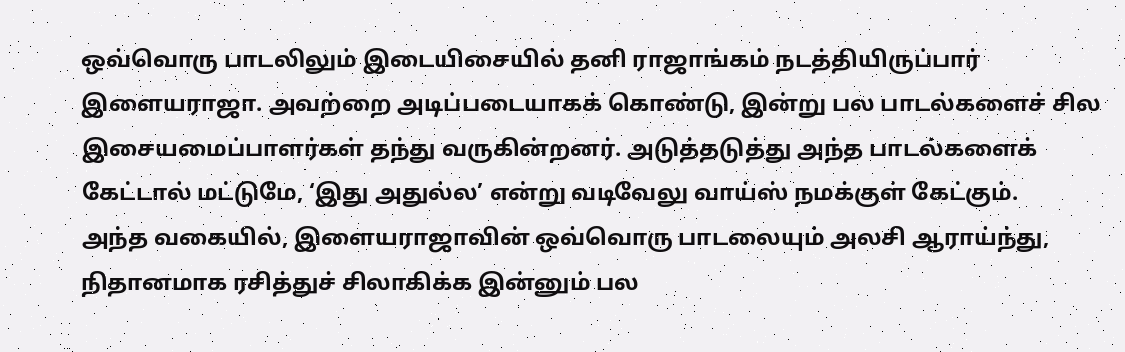ஒவ்வொரு பாடலிலும் இடையிசையில் தனி ராஜாங்கம் நடத்தியிருப்பார் இளையராஜா. அவற்றை அடிப்படையாகக் கொண்டு, இன்று பல பாடல்களைச் சில இசையமைப்பாளர்கள் தந்து வருகின்றனர். அடுத்தடுத்து அந்த பாடல்களைக் கேட்டால் மட்டுமே, ‘இது அதுல்ல’ என்று வடிவேலு வாய்ஸ் நமக்குள் கேட்கும்.
அந்த வகையில், இளையராஜாவின் ஒவ்வொரு பாடலையும் அலசி ஆராய்ந்து, நிதானமாக ரசித்துச் சிலாகிக்க இன்னும் பல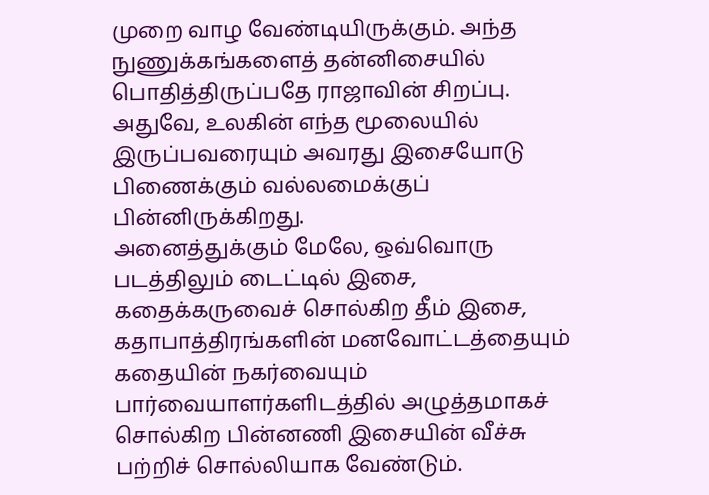முறை வாழ வேண்டியிருக்கும். அந்த நுணுக்கங்களைத் தன்னிசையில் பொதித்திருப்பதே ராஜாவின் சிறப்பு. அதுவே, உலகின் எந்த மூலையில் இருப்பவரையும் அவரது இசையோடு பிணைக்கும் வல்லமைக்குப் பின்னிருக்கிறது.
அனைத்துக்கும் மேலே, ஒவ்வொரு படத்திலும் டைட்டில் இசை, கதைக்கருவைச் சொல்கிற தீம் இசை, கதாபாத்திரங்களின் மனவோட்டத்தையும் கதையின் நகர்வையும் பார்வையாளர்களிடத்தில் அழுத்தமாகச் சொல்கிற பின்னணி இசையின் வீச்சு பற்றிச் சொல்லியாக வேண்டும்.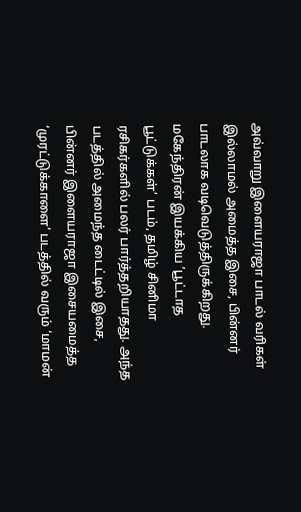அவ்வாறு இளையராஜா பாடல் வரிகள் இல்லாமல் அமைத்த இசை, பின்னர் பாடலாக வடிவெடுத்திருக்கிறது.
மகேந்திரன் இயக்கிய ’பூட்டாத பூட்டுக்கள்’ படம், தமிழ் சினிமா ரசிகர்களில் பலர் பார்த்தறியாதது. அந்த படத்தில் அமைந்த டைட்டில் இசை, பின்னர் இளையராஜா இசையமைத்த ‘முரட்டுக்காளை’ படத்தில் வரும் ‘மாமன்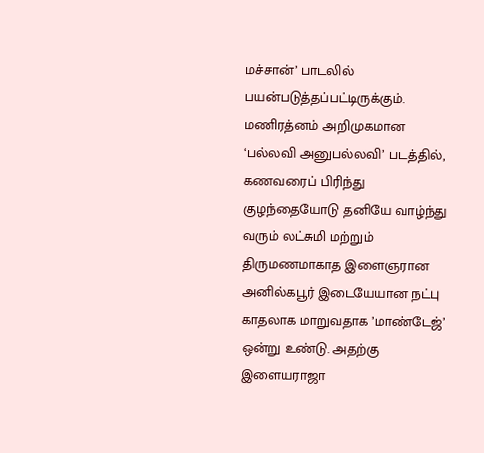மச்சான்’ பாடலில் பயன்படுத்தப்பட்டிருக்கும்.
மணிரத்னம் அறிமுகமான ‘பல்லவி அனுபல்லவி’ படத்தில், கணவரைப் பிரிந்து குழந்தையோடு தனியே வாழ்ந்து வரும் லட்சுமி மற்றும் திருமணமாகாத இளைஞரான அனில்கபூர் இடையேயான நட்பு காதலாக மாறுவதாக ’மாண்டேஜ்’ ஒன்று உண்டு. அதற்கு இளையராஜா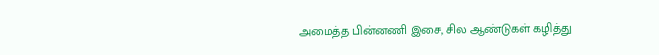அமைத்த பின்னணி இசை, சில ஆண்டுகள் கழித்து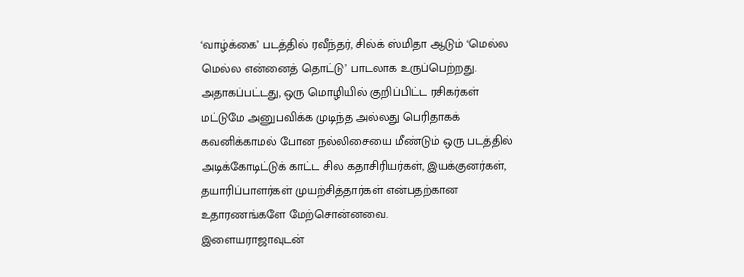‘வாழ்க்கை’ படத்தில் ரவீந்தர், சில்க் ஸ்மிதா ஆடும் ‘மெல்ல மெல்ல என்னைத் தொட்டு’ பாடலாக உருப்பெற்றது.
அதாகப்பட்டது, ஒரு மொழியில் குறிப்பிட்ட ரசிகர்கள் மட்டுமே அனுபவிக்க முடிந்த அல்லது பெரிதாகக் கவனிக்காமல் போன நல்லிசையை மீண்டும் ஒரு படத்தில் அடிக்கோடிட்டுக் காட்ட சில கதாசிரியர்கள், இயக்குனர்கள், தயாரிப்பாளர்கள் முயற்சித்தார்கள் என்பதற்கான உதாரணங்களே மேற்சொன்னவை.
இளையராஜாவுடன்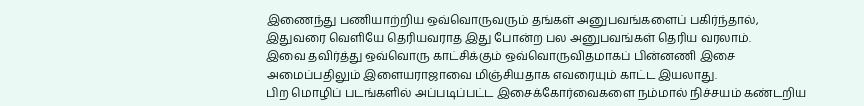இணைந்து பணியாற்றிய ஒவ்வொருவரும் தங்கள் அனுபவங்களைப் பகிர்ந்தால், இதுவரை வெளியே தெரியவராத இது போன்ற பல அனுபவங்கள் தெரிய வரலாம்.
இவை தவிர்த்து ஒவ்வொரு காட்சிக்கும் ஒவ்வொருவிதமாகப் பின்னணி இசை அமைப்பதிலும் இளையராஜாவை மிஞ்சியதாக எவரையும் காட்ட இயலாது.
பிற மொழிப் படங்களில் அப்படிப்பட்ட இசைக்கோர்வைகளை நம்மால் நிச்சயம் கண்டறிய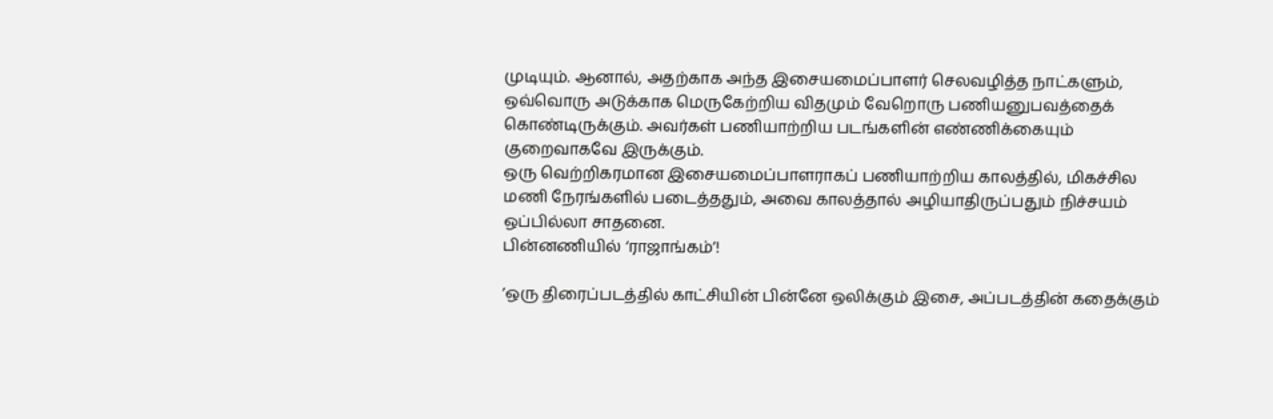முடியும். ஆனால், அதற்காக அந்த இசையமைப்பாளர் செலவழித்த நாட்களும், ஒவ்வொரு அடுக்காக மெருகேற்றிய விதமும் வேறொரு பணியனுபவத்தைக் கொண்டிருக்கும். அவர்கள் பணியாற்றிய படங்களின் எண்ணிக்கையும் குறைவாகவே இருக்கும்.
ஒரு வெற்றிகரமான இசையமைப்பாளராகப் பணியாற்றிய காலத்தில், மிகச்சில மணி நேரங்களில் படைத்ததும், அவை காலத்தால் அழியாதிருப்பதும் நிச்சயம் ஒப்பில்லா சாதனை.
பின்னணியில் ‘ராஜாங்கம்’!

’ஒரு திரைப்படத்தில் காட்சியின் பின்னே ஒலிக்கும் இசை, அப்படத்தின் கதைக்கும்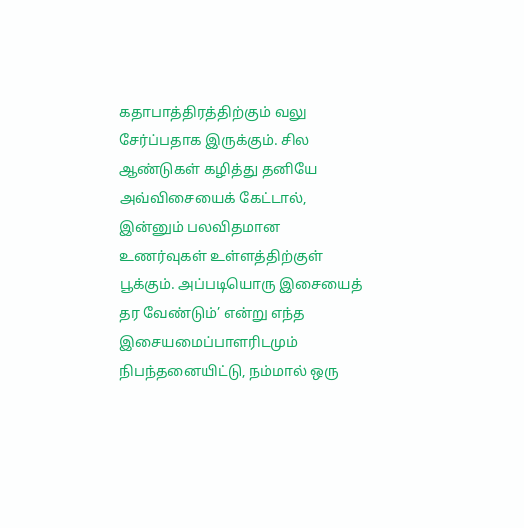கதாபாத்திரத்திற்கும் வலு சேர்ப்பதாக இருக்கும். சில ஆண்டுகள் கழித்து தனியே அவ்விசையைக் கேட்டால், இன்னும் பலவிதமான உணர்வுகள் உள்ளத்திற்குள் பூக்கும். அப்படியொரு இசையைத் தர வேண்டும்’ என்று எந்த இசையமைப்பாளரிடமும் நிபந்தனையிட்டு, நம்மால் ஒரு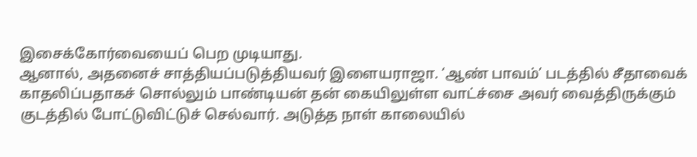இசைக்கோர்வையைப் பெற முடியாது.
ஆனால், அதனைச் சாத்தியப்படுத்தியவர் இளையராஜா. ‘ஆண் பாவம்’ படத்தில் சீதாவைக் காதலிப்பதாகச் சொல்லும் பாண்டியன் தன் கையிலுள்ள வாட்ச்சை அவர் வைத்திருக்கும் குடத்தில் போட்டுவிட்டுச் செல்வார். அடுத்த நாள் காலையில்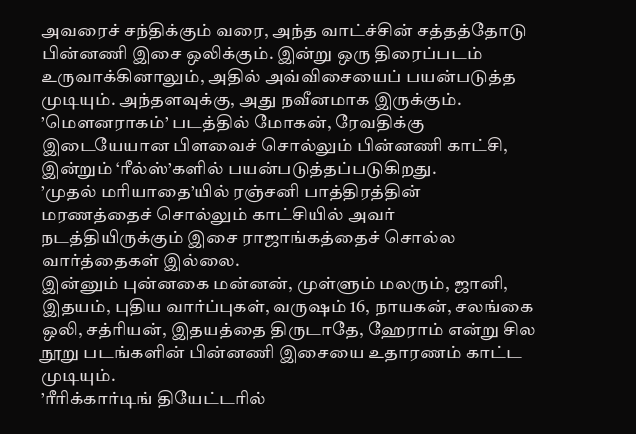அவரைச் சந்திக்கும் வரை, அந்த வாட்ச்சின் சத்தத்தோடு பின்னணி இசை ஒலிக்கும். இன்று ஒரு திரைப்படம் உருவாக்கினாலும், அதில் அவ்விசையைப் பயன்படுத்த முடியும். அந்தளவுக்கு, அது நவீனமாக இருக்கும்.
’மௌனராகம்’ படத்தில் மோகன், ரேவதிக்கு இடையேயான பிளவைச் சொல்லும் பின்னணி காட்சி, இன்றும் ‘ரீல்ஸ்’களில் பயன்படுத்தப்படுகிறது.
’முதல் மரியாதை’யில் ரஞ்சனி பாத்திரத்தின் மரணத்தைச் சொல்லும் காட்சியில் அவர் நடத்தியிருக்கும் இசை ராஜாங்கத்தைச் சொல்ல வார்த்தைகள் இல்லை.
இன்னும் புன்னகை மன்னன், முள்ளும் மலரும், ஜானி, இதயம், புதிய வார்ப்புகள், வருஷம் 16, நாயகன், சலங்கை ஒலி, சத்ரியன், இதயத்தை திருடாதே, ஹேராம் என்று சில நூறு படங்களின் பின்னணி இசையை உதாரணம் காட்ட முடியும்.
’ரீரிக்கார்டிங் தியேட்டரில்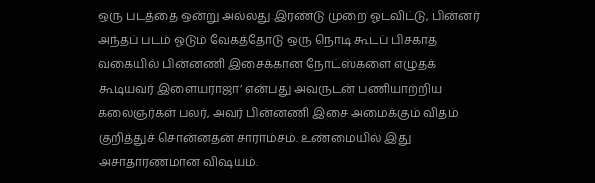ஒரு படத்தை ஒன்று அல்லது இரண்டு முறை ஓடவிட்டு, பின்னர் அந்தப் படம் ஓடும் வேகத்தோடு ஒரு நொடி கூடப் பிசகாத வகையில் பின்னணி இசைக்கான நோட்ஸ்களை எழுதக் கூடியவர் இளையராஜா’ என்பது அவருடன் பணியாற்றிய கலைஞர்கள் பலர், அவர் பின்னணி இசை அமைக்கும் விதம் குறித்துச் சொன்னதன் சாராம்சம். உண்மையில் இது அசாதாரணமான விஷயம்.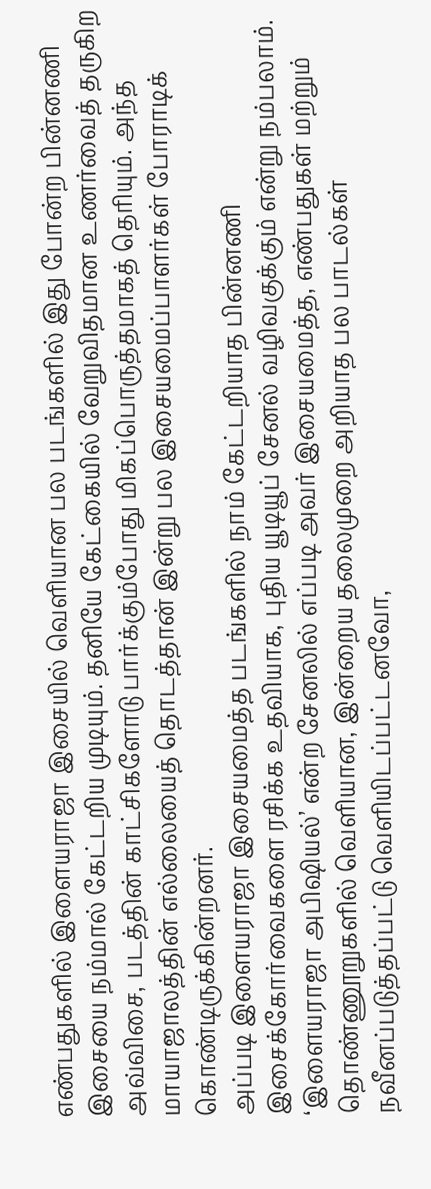எண்பதுகளில் இளையராஜா இசையில் வெளியான பல படங்களில் இது போன்ற பின்னணி இசையை நம்மால் கேட்டறிய முடியும். தனியே கேட்கையில் வேறுவிதமான உணர்வைத் தருகிற அவ்விசை, படத்தின் காட்சிகளோடு பார்க்கும்போது மிகப்பொருத்தமாகத் தெரியும். அந்த மாயாஜாலத்தின் எல்லையைத் தொடத்தான் இன்று பல இசையமைப்பாளர்கள் போராடிக் கொண்டிருக்கின்றனர்.
அப்படி இளையராஜா இசையமைத்த படங்களில் நாம் கேட்டறியாத பின்னணி இசைக்கோர்வைகளை ரசிக்க உதவியாக, புதிய யூடியூப் சேனல் வழிவகுக்கும் என்று நம்பலாம்.
‘இளையராஜா அபிஷியல்’ என்ற சேனலில் எப்படி அவர் இசையமைத்த, எண்பதுகள் மற்றும் தொண்ணூறுகளில் வெளியான, இன்றைய தலைமுறை அறியாத பல பாடல்கள் நவீனப்படுத்தப்பட்டு வெளியிடப்பட்டனவோ,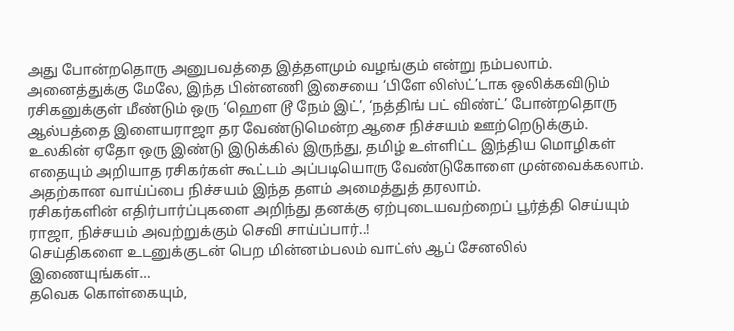அது போன்றதொரு அனுபவத்தை இத்தளமும் வழங்கும் என்று நம்பலாம்.
அனைத்துக்கு மேலே, இந்த பின்னணி இசையை ‘பிளே லிஸ்ட்’டாக ஒலிக்கவிடும் ரசிகனுக்குள் மீண்டும் ஒரு ‘ஹௌ டூ நேம் இட்’, ‘நத்திங் பட் விண்ட்’ போன்றதொரு ஆல்பத்தை இளையராஜா தர வேண்டுமென்ற ஆசை நிச்சயம் ஊற்றெடுக்கும்.
உலகின் ஏதோ ஒரு இண்டு இடுக்கில் இருந்து, தமிழ் உள்ளிட்ட இந்திய மொழிகள் எதையும் அறியாத ரசிகர்கள் கூட்டம் அப்படியொரு வேண்டுகோளை முன்வைக்கலாம். அதற்கான வாய்ப்பை நிச்சயம் இந்த தளம் அமைத்துத் தரலாம்.
ரசிகர்களின் எதிர்பார்ப்புகளை அறிந்து தனக்கு ஏற்புடையவற்றைப் பூர்த்தி செய்யும் ராஜா, நிச்சயம் அவற்றுக்கும் செவி சாய்ப்பார்..!
செய்திகளை உடனுக்குடன் பெற மின்னம்பலம் வாட்ஸ் ஆப் சேனலில் இணையுங்கள்…
தவெக கொள்கையும்,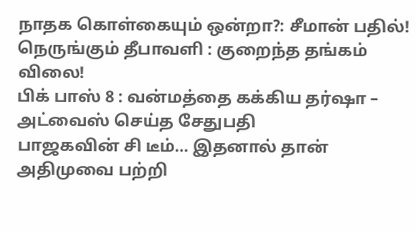நாதக கொள்கையும் ஒன்றா?: சீமான் பதில்!
நெருங்கும் தீபாவளி : குறைந்த தங்கம் விலை!
பிக் பாஸ் 8 : வன்மத்தை கக்கிய தர்ஷா – அட்வைஸ் செய்த சேதுபதி
பாஜகவின் சி டீம்… இதனால் தான் அதிமுவை பற்றி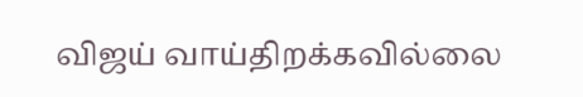விஜய் வாய்திறக்கவில்லை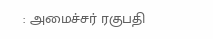: அமைச்சர் ரகுபதி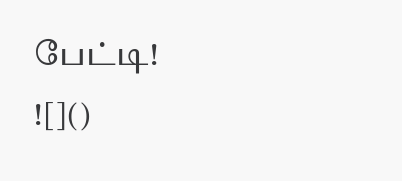பேட்டி!
![]()